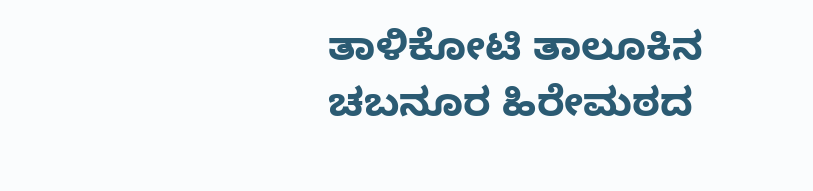ತಾಳಿಕೋಟಿ ತಾಲೂಕಿನ ಚಬನೂರ ಹಿರೇಮಠದ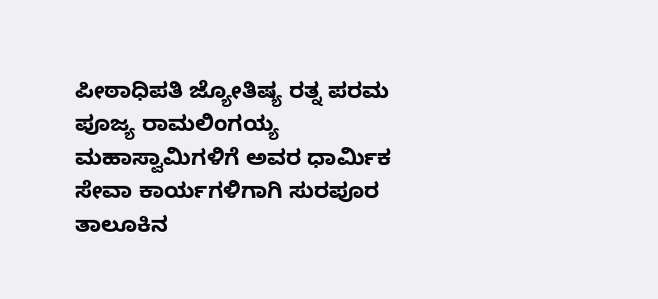ಪೀಠಾಧಿಪತಿ ಜ್ಯೋತಿಷ್ಯ ರತ್ನ ಪರಮ ಪೂಜ್ಯ ರಾಮಲಿಂಗಯ್ಯ ಮಹಾಸ್ವಾಮಿಗಳಿಗೆ ಅವರ ಧಾರ್ಮಿಕ ಸೇವಾ ಕಾರ್ಯಗಳಿಗಾಗಿ ಸುರಪೂರ ತಾಲೂಕಿನ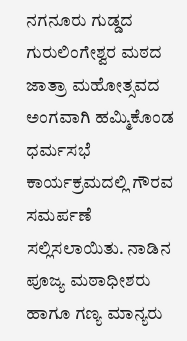ನಗನೂರು ಗುಡ್ಡದ ಗುರುಲಿಂಗೇಶ್ವರ ಮಠದ ಜಾತ್ರಾ ಮಹೋತ್ಸವದ ಅಂಗವಾಗಿ ಹಮ್ಮಿಕೊಂಡ ಧರ್ಮಸಭೆ ಕಾರ್ಯಕ್ರಮದಲ್ಲಿ ಗೌರವ ಸಮರ್ಪಣೆ ಸಲ್ಲಿಸಲಾಯಿತು. ನಾಡಿನ ಪೂಜ್ಯ ಮಠಾಧೀಶರು ಹಾಗೂ ಗಣ್ಯ ಮಾನ್ಯರು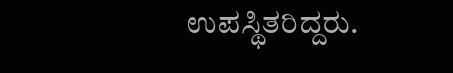ಉಪಸ್ಥಿತರಿದ್ದರು.